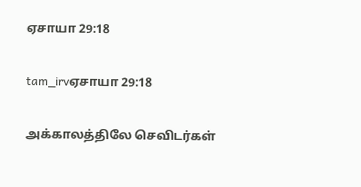ஏசாயா 29:18

tam_irvஏசாயா 29:18

அக்காலத்திலே செவிடர்கள்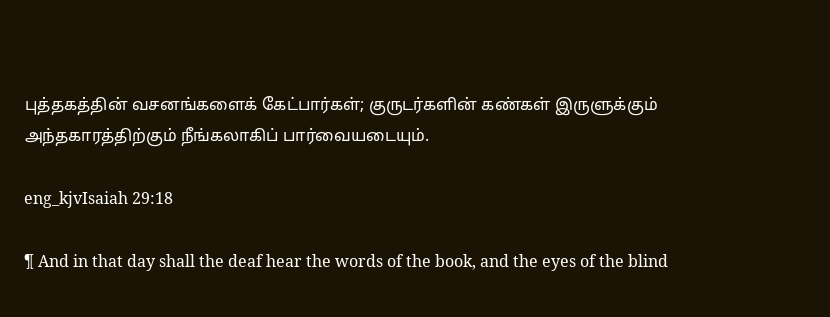புத்தகத்தின் வசனங்களைக் கேட்பார்கள்; குருடர்களின் கண்கள் இருளுக்கும் அந்தகாரத்திற்கும் நீங்கலாகிப் பார்வையடையும்.

eng_kjvIsaiah 29:18

¶ And in that day shall the deaf hear the words of the book, and the eyes of the blind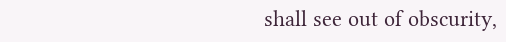shall see out of obscurity,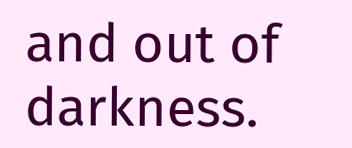and out of darkness.